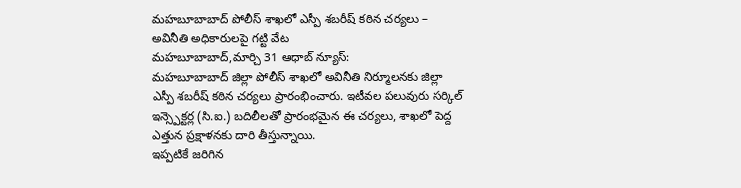మహబూబాబాద్ పోలీస్ శాఖలో ఎస్పీ శబరీష్ కఠిన చర్యలు – అవినీతి అధికారులపై గట్టి వేట
మహబూబాబాద్,మార్చి 31 ఆధాబ్ న్యూస్:
మహబూబాబాద్ జిల్లా పోలీస్ శాఖలో అవినీతి నిర్మూలనకు జిల్లా ఎస్పీ శబరీష్ కఠిన చర్యలు ప్రారంభించారు. ఇటీవల పలువురు సర్కిల్ ఇన్స్పెక్టర్ల (సి.ఐ.) బదిలీలతో ప్రారంభమైన ఈ చర్యలు, శాఖలో పెద్ద ఎత్తున ప్రక్షాళనకు దారి తీస్తున్నాయి.
ఇప్పటికే జరిగిన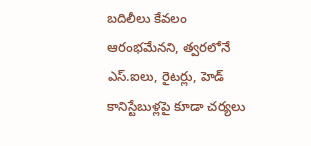బదిలీలు కేవలం ఆరంభమేనని, త్వరలోనే ఎస్.ఐలు, రైటర్లు, హెడ్ కానిస్టేబుళ్లపై కూడా చర్యలు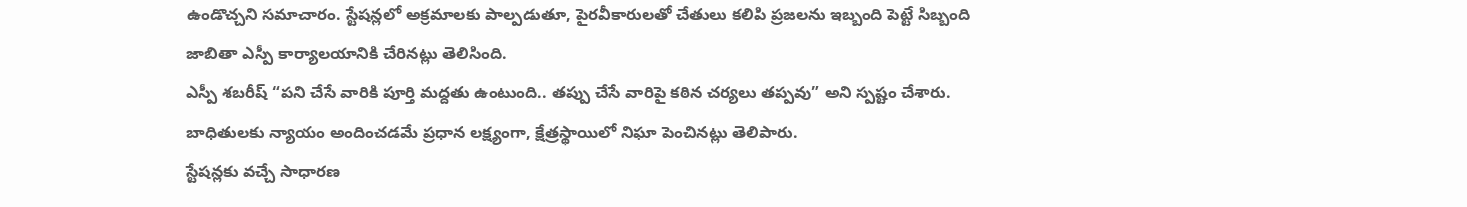ఉండొచ్చని సమాచారం. స్టేషన్లలో అక్రమాలకు పాల్పడుతూ, పైరవీకారులతో చేతులు కలిపి ప్రజలను ఇబ్బంది పెట్టే సిబ్బంది జాబితా ఎస్పీ కార్యాలయానికి చేరినట్లు తెలిసింది.
ఎస్పీ శబరీష్ “పని చేసే వారికి పూర్తి మద్దతు ఉంటుంది.. తప్పు చేసే వారిపై కఠిన చర్యలు తప్పవు” అని స్పష్టం చేశారు. బాధితులకు న్యాయం అందించడమే ప్రధాన లక్ష్యంగా, క్షేత్రస్థాయిలో నిఘా పెంచినట్లు తెలిపారు.
స్టేషన్లకు వచ్చే సాధారణ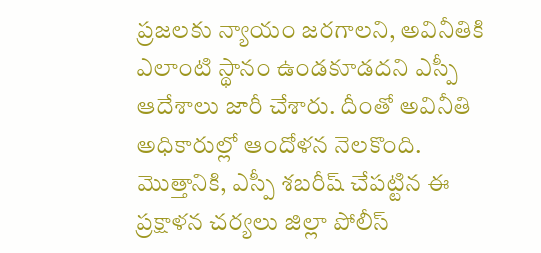ప్రజలకు న్యాయం జరగాలని, అవినీతికి ఎలాంటి స్థానం ఉండకూడదని ఎస్పీ ఆదేశాలు జారీ చేశారు. దీంతో అవినీతి అధికారుల్లో ఆందోళన నెలకొంది.
మొత్తానికి, ఎస్పీ శబరీష్ చేపట్టిన ఈ ప్రక్షాళన చర్యలు జిల్లా పోలీస్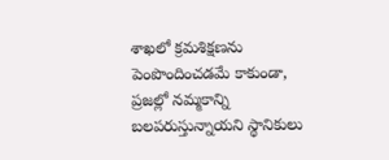శాఖలో క్రమశిక్షణను పెంపొందించడమే కాకుండా, ప్రజల్లో నమ్మకాన్ని బలపరుస్తున్నాయని స్థానికులు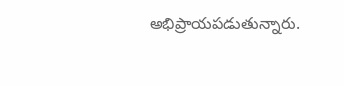అభిప్రాయపడుతున్నారు.